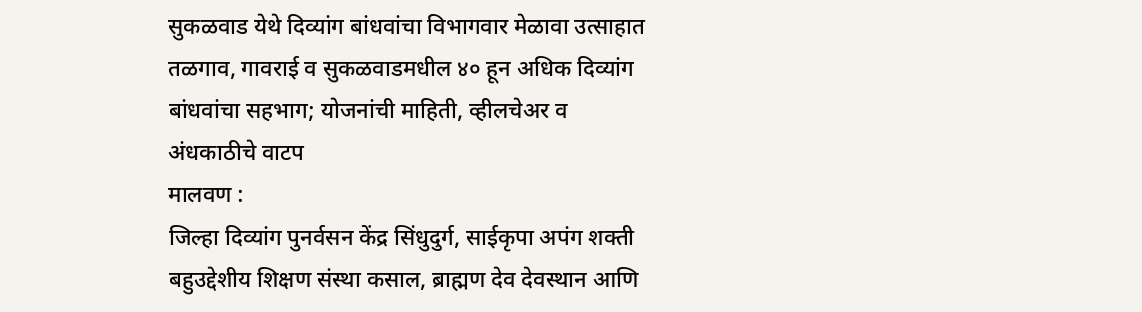सुकळवाड येथे दिव्यांग बांधवांचा विभागवार मेळावा उत्साहात
तळगाव, गावराई व सुकळवाडमधील ४० हून अधिक दिव्यांग बांधवांचा सहभाग; योजनांची माहिती, व्हीलचेअर व अंधकाठीचे वाटप
मालवण :
जिल्हा दिव्यांग पुनर्वसन केंद्र सिंधुदुर्ग, साईकृपा अपंग शक्ती बहुउद्देशीय शिक्षण संस्था कसाल, ब्राह्मण देव देवस्थान आणि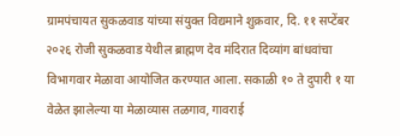ग्रामपंचायत सुकळवाड यांच्या संयुक्त विद्यमाने शुक्रवार, दि. ११ सप्टेंबर २०२६ रोजी सुकळवाड येथील ब्राह्मण देव मंदिरात दिव्यांग बांधवांचा विभागवार मेळावा आयोजित करण्यात आला. सकाळी १० ते दुपारी १ या वेळेत झालेल्या या मेळाव्यास तळगाव, गावराई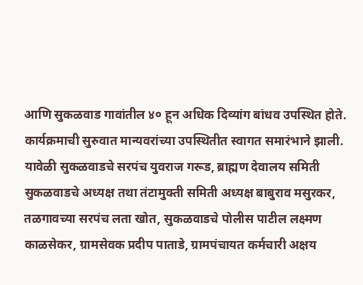आणि सुकळवाड गावांतील ४० हून अधिक दिव्यांग बांधव उपस्थित होते.
कार्यक्रमाची सुरुवात मान्यवरांच्या उपस्थितीत स्वागत समारंभाने झाली. यावेळी सुकळवाडचे सरपंच युवराज गरूड, ब्राह्मण देवालय समिती सुकळवाडचे अध्यक्ष तथा तंटामुक्ती समिती अध्यक्ष बाबुराव मसुरकर, तळगावच्या सरपंच लता खोत, सुकळवाडचे पोलीस पाटील लक्ष्मण काळसेकर, ग्रामसेवक प्रदीप पाताडे, ग्रामपंचायत कर्मचारी अक्षय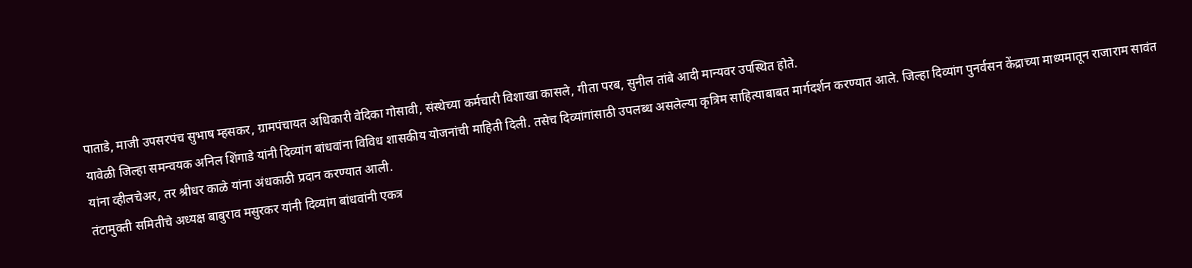पाताडे, माजी उपसरपंच सुभाष म्हसकर, ग्रामपंचायत अधिकारी वेदिका गोसावी, संस्थेच्या कर्मचारी विशाखा कासले, गीता परब, सुनील तांबे आदी मान्यवर उपस्थित होते.
यावेळी जिल्हा समन्वयक अनिल शिंगाडे यांनी दिव्यांग बांधवांना विविध शासकीय योजनांची माहिती दिली. तसेच दिव्यांगांसाठी उपलब्ध असलेल्या कृत्रिम साहित्याबाबत मार्गदर्शन करण्यात आले. जिल्हा दिव्यांग पुनर्वसन केंद्राच्या माध्यमातून राजाराम सावंत यांना व्हीलचेअर, तर श्रीधर काळे यांना अंधकाठी प्रदान करण्यात आली.
तंटामुक्ती समितीचे अध्यक्ष बाबुराव मसुरकर यांनी दिव्यांग बांधवांनी एकत्र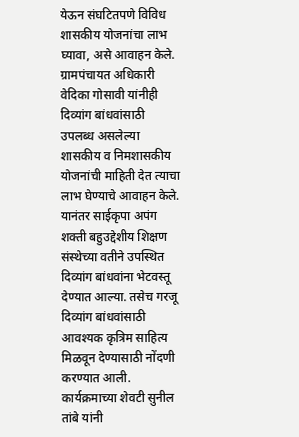येऊन संघटितपणे विविध शासकीय योजनांचा लाभ घ्यावा, असे आवाहन केले. ग्रामपंचायत अधिकारी वेदिका गोसावी यांनीही दिव्यांग बांधवांसाठी उपलब्ध असलेल्या शासकीय व निमशासकीय योजनांची माहिती देत त्याचा लाभ घेण्याचे आवाहन केले.
यानंतर साईकृपा अपंग शक्ती बहुउद्देशीय शिक्षण संस्थेच्या वतीने उपस्थित दिव्यांग बांधवांना भेटवस्तू देण्यात आल्या. तसेच गरजू दिव्यांग बांधवांसाठी आवश्यक कृत्रिम साहित्य मिळवून देण्यासाठी नोंदणी करण्यात आली.
कार्यक्रमाच्या शेवटी सुनील तांबे यांनी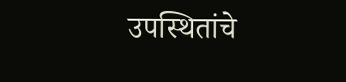उपस्थितांचे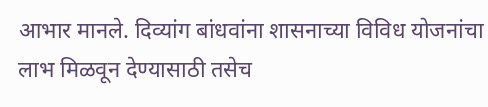आभार मानले. दिव्यांग बांधवांना शासनाच्या विविध योजनांचा लाभ मिळवून देण्यासाठी तसेच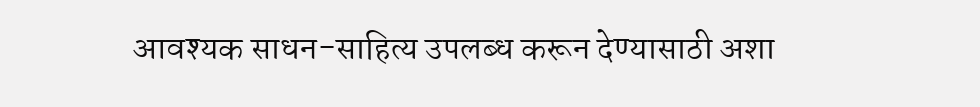आवश्यक साधन-साहित्य उपलब्ध करून देण्यासाठी अशा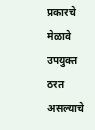प्रकारचे मेळावे उपयुक्त ठरत असल्याचे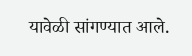यावेळी सांगण्यात आले.